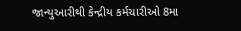જાન્યુઆરીથી કેન્દ્રીય કર્મચારીઓ 8મા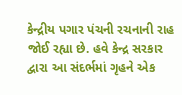કેન્દ્રીય પગાર પંચની રચનાની રાહ જોઈ રહ્યા છે. હવે કેન્દ્ર સરકાર દ્વારા આ સંદર્ભમાં ગૃહને એક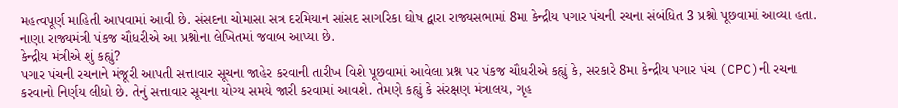મહત્વપૂર્ણ માહિતી આપવામાં આવી છે. સંસદના ચોમાસા સત્ર દરમિયાન સાંસદ સાગરિકા ઘોષ દ્વારા રાજ્યસભામાં 8મા કેન્દ્રીય પગાર પંચની રચના સંબંધિત 3 પ્રશ્નો પૂછવામાં આવ્યા હતા. નાણા રાજ્યમંત્રી પંકજ ચૌધરીએ આ પ્રશ્નોના લેખિતમાં જવાબ આપ્યા છે.
કેન્દ્રીય મંત્રીએ શું કહ્યું?
પગાર પંચની રચનાને મંજૂરી આપતી સત્તાવાર સૂચના જાહેર કરવાની તારીખ વિશે પૂછવામાં આવેલા પ્રશ્ન પર પંકજ ચૌધરીએ કહ્યું કે, સરકારે 8મા કેન્દ્રીય પગાર પંચ (CPC)ની રચના કરવાનો નિર્ણય લીધો છે. તેનું સત્તાવાર સૂચના યોગ્ય સમયે જારી કરવામાં આવશે. તેમણે કહ્યું કે સંરક્ષણ મંત્રાલય, ગૃહ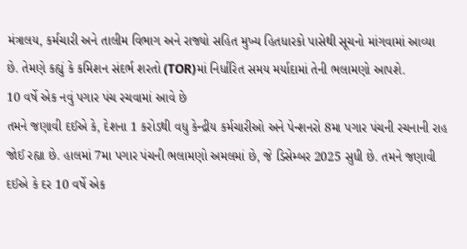મંત્રાલય, કર્મચારી અને તાલીમ વિભાગ અને રાજ્યો સહિત મુખ્ય હિતધારકો પાસેથી સૂચનો માંગવામાં આવ્યા છે. તેમણે કહ્યું કે કમિશન સંદર્ભ શરતો (TOR)માં નિર્ધારિત સમય મર્યાદામાં તેની ભલામણો આપશે.
10 વર્ષે એક નવું પગાર પંચ રચવામાં આવે છે
તમને જણાવી દઈએ કે, દેશના 1 કરોડથી વધુ કેન્દ્રીય કર્મચારીઓ અને પેન્શનરો 8મા પગાર પંચની રચનાની રાહ જોઈ રહ્યા છે. હાલમાં 7મા પગાર પંચની ભલામણો અમલમાં છે, જે ડિસેમ્બર 2025 સુધી છે. તમને જણાવી દઈએ કે દર 10 વર્ષે એક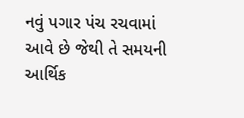નવું પગાર પંચ રચવામાં આવે છે જેથી તે સમયની આર્થિક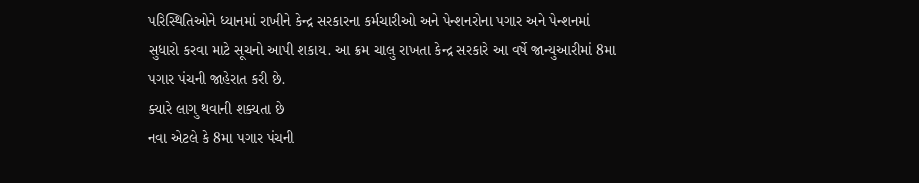પરિસ્થિતિઓને ધ્યાનમાં રાખીને કેન્દ્ર સરકારના કર્મચારીઓ અને પેન્શનરોના પગાર અને પેન્શનમાં સુધારો કરવા માટે સૂચનો આપી શકાય. આ ક્રમ ચાલુ રાખતા કેન્દ્ર સરકારે આ વર્ષે જાન્યુઆરીમાં 8મા પગાર પંચની જાહેરાત કરી છે.
ક્યારે લાગુ થવાની શક્યતા છે
નવા એટલે કે 8મા પગાર પંચની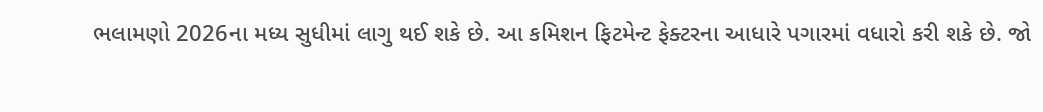ભલામણો 2026ના મધ્ય સુધીમાં લાગુ થઈ શકે છે. આ કમિશન ફિટમેન્ટ ફેક્ટરના આધારે પગારમાં વધારો કરી શકે છે. જો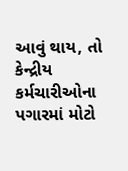આવું થાય, તો કેન્દ્રીય કર્મચારીઓના પગારમાં મોટો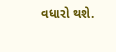વધારો થશે.